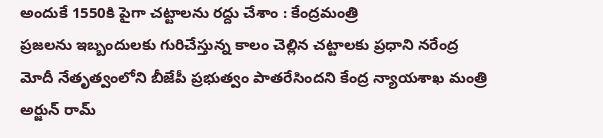అందుకే 1550కి పైగా చట్టాలను రద్దు చేశాం : కేంద్రమంత్రి
ప్రజలను ఇబ్బందులకు గురిచేస్తున్న కాలం చెల్లిన చట్టాలకు ప్రధాని నరేంద్ర మోదీ నేతృత్వంలోని బీజేపీ ప్రభుత్వం పాతరేసిందని కేంద్ర న్యాయశాఖ మంత్రి అర్జున్ రామ్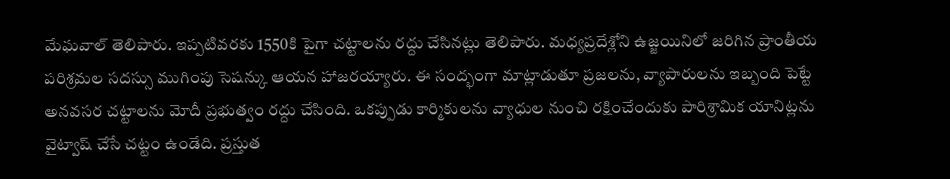మేఘవాల్ తెలిపారు. ఇప్పటివరకు 1550కి పైగా చట్టాలను రద్దు చేసినట్లు తెలిపారు. మధ్యప్రదేశ్లోని ఉజ్జయినిలో జరిగిన ప్రాంతీయ పరిశ్రమల సదస్సు ముగింపు సెషన్కు ఆయన హాజరయ్యారు. ఈ సంద్భంగా మాట్లాడుతూ ప్రజలను, వ్యాపారులను ఇబ్బంది పెట్టే అనవసర చట్టాలను మోదీ ప్రభుత్వం రద్దు చేసింది. ఒకప్పుడు కార్మికులను వ్యాధుల నుంచి రక్షించేందుకు పారిశ్రామిక యానిట్లను వైట్వాష్ చేసే చట్టం ఉండేది. ప్రస్తుత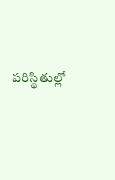పరిస్థితుల్లో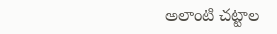అలాంటి చట్టాల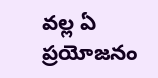వల్ల ఏ ప్రయోజనం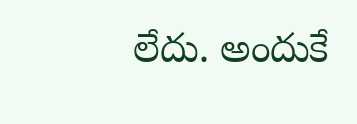లేదు. అందుకే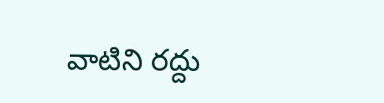వాటిని రద్దు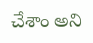చేశాం అని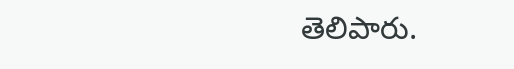తెలిపారు.